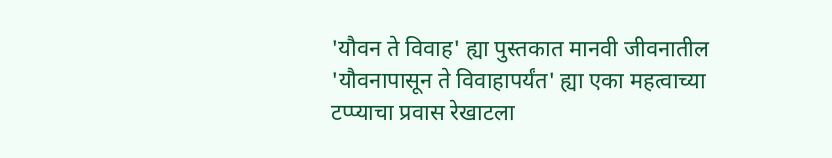'यौवन ते विवाह' ह्या पुस्तकात मानवी जीवनातील 'यौवनापासून ते विवाहापर्यंत' ह्या एका महत्वाच्या टप्प्याचा प्रवास रेखाटला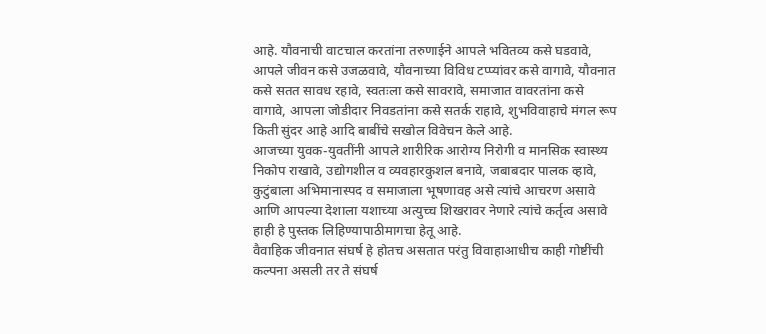आहे. यौवनाची वाटचाल करतांना तरुणाईने आपले भवितव्य कसे घडवावे, आपले जीवन कसे उजळवावे, यौवनाच्या विविध टप्प्यांवर कसे वागावे, यौवनात कसे सतत सावध रहावे, स्वतःला कसे सावरावे, समाजात वावरतांना कसे वागावे, आपला जोडीदार निवडतांना कसे सतर्क राहावे, शुभविवाहाचे मंगल रूप किती सुंदर आहे आदि बाबींचे सखोल विवेचन केले आहे.
आजच्या युवक-युवतींनी आपले शारीरिक आरोग्य निरोगी व मानसिक स्वास्थ्य निकोप राखावे, उद्योगशील व व्यवहारकुशल बनावे, जबाबदार पालक व्हावे, कुटुंबाला अभिमानास्पद व समाजाला भूषणावह असे त्यांचे आचरण असावे आणि आपल्या देशाला यशाच्या अत्युच्च शिखरावर नेणारे त्यांचे कर्तृत्व असावे हाही हे पुस्तक लिहिण्यापाठीमागचा हेतू आहे.
वैवाहिक जीवनात संघर्ष हे होतच असतात परंतु विवाहाआधीच काही गोष्टींची कल्पना असली तर ते संघर्ष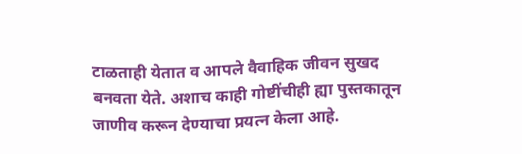टाळताही येतात व आपले वैवाहिक जीवन सुखद बनवता येते. अशाच काही गोष्टींचीही ह्या पुस्तकातून जाणीव करून देण्याचा प्रयत्न केला आहे.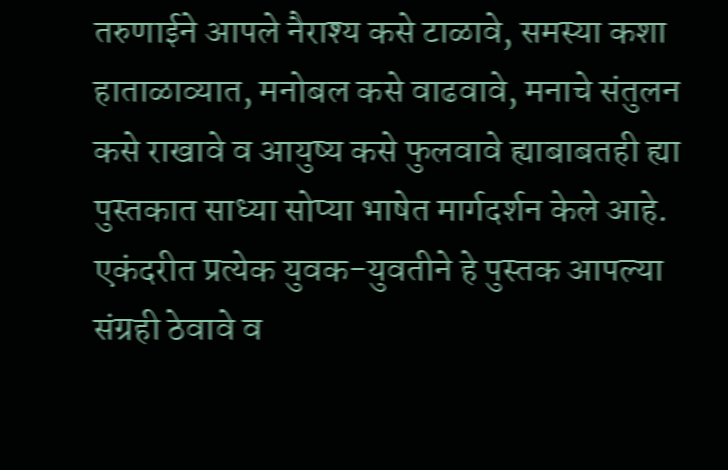तरुणाईने आपले नैराश्य कसे टाळावे, समस्या कशा हाताळाव्यात, मनोबल कसे वाढवावे, मनाचे संतुलन कसे राखावे व आयुष्य कसे फुलवावे ह्याबाबतही ह्या पुस्तकात साध्या सोप्या भाषेत मार्गदर्शन केले आहे. एकंदरीत प्रत्येक युवक-युवतीने हे पुस्तक आपल्या संग्रही ठेवावे व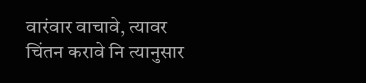वारंवार वाचावे, त्यावर चिंतन करावे नि त्यानुसार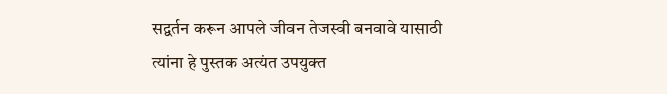सद्वर्तन करून आपले जीवन तेजस्वी बनवावे यासाठी त्यांना हे पुस्तक अत्यंत उपयुक्त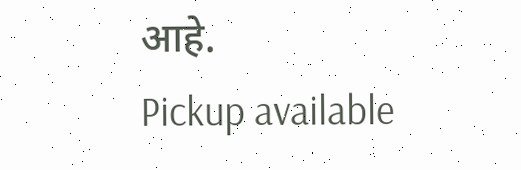आहे.
Pickup available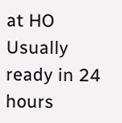at HO
Usually ready in 24 hours